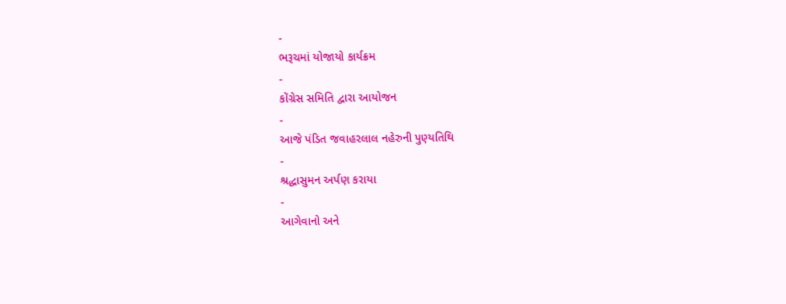-
ભરૂચમાં યોજાયો કાર્યક્રમ
-
કોંગ્રેસ સમિતિ દ્વારા આયોજન
-
આજે પંડિત જવાહરલાલ નહેરુની પુણ્યતિથિ
-
શ્રદ્ધાસુમન અર્પણ કરાયા
-
આગેવાનો અને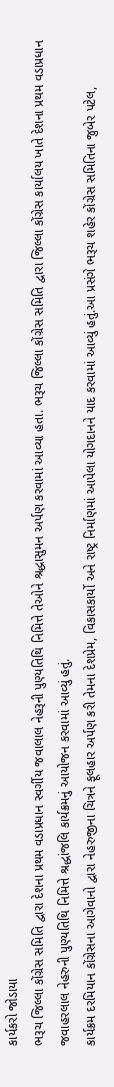કાર્યકરો જોડાયા
ભરૂચ જિલ્લા કોંગ્રેસ સમિતિ દ્વારા દેશના પ્રથમ વડાપ્રધાન સ્વર્ગીય જવાલાલ નેહરૂની પુણ્યતિથિ નિમિત્તે તેઓને શ્રદ્ધાસુમન અર્પણ કરવામાં આવ્યા હતા. ભરૂચ જિલ્લા કોંગ્રેસ સમિતિ દ્વારા જિલ્લા કોંગ્રેસ કાર્યાલય ખાતે દેશના પ્રથમ વડાપ્રધાન જવાહરલાલ નેહરુની પુણ્યતિથિ નિમિત્તે શ્રદ્ધાંજલિ કાર્યક્રમનું આયોજન કરવામાં આવ્યું હતું.
કાર્યક્રમ દરમિયાન કોંગ્રેસના આગેવાનો દ્વારા નેહરુજીના ચિત્રને ફૂલહાર અર્પણ કરી તેમના દેશપ્રેમ, વિકાસકાર્યો અને રાષ્ટ્ર નિર્માણમાં આપેલા યોગદાનને યાદ કરવામાં આવ્યું હતું.આ પ્રસંગે ભરૂચ શહેર કોંગ્રેસ સમિતિના જુબેર પટેલ,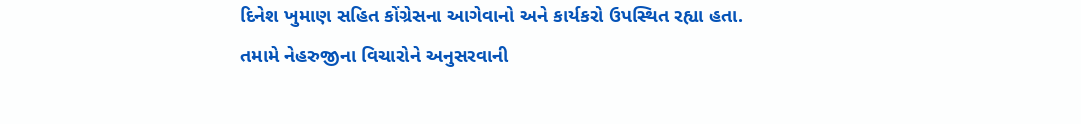દિનેશ ખુમાણ સહિત કોંગ્રેસના આગેવાનો અને કાર્યકરો ઉપસ્થિત રહ્યા હતા. તમામે નેહરુજીના વિચારોને અનુસરવાની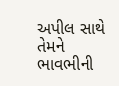અપીલ સાથે તેમને ભાવભીની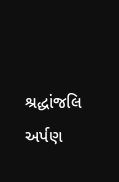શ્રદ્ધાંજલિ અર્પણ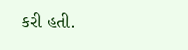કરી હતી.